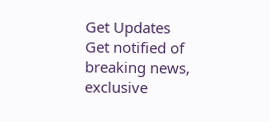Get Updates
Get notified of breaking news, exclusive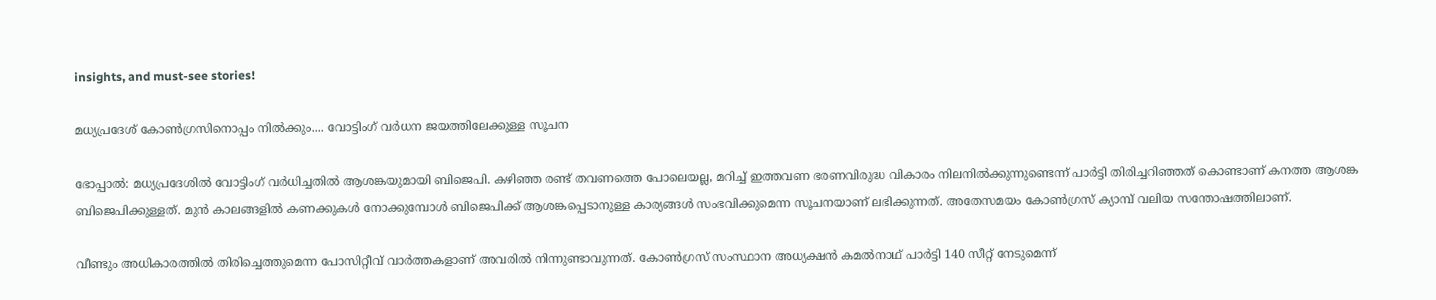insights, and must-see stories!

മധ്യപ്രദേശ് കോണ്‍ഗ്രസിനൊപ്പം നില്‍ക്കും.... വോട്ടിംഗ് വര്‍ധന ജയത്തിലേക്കുള്ള സൂചന

ഭോപ്പാല്‍: മധ്യപ്രദേശില്‍ വോട്ടിംഗ് വര്‍ധിച്ചതില്‍ ആശങ്കയുമായി ബിജെപി. കഴിഞ്ഞ രണ്ട് തവണത്തെ പോലെയല്ല, മറിച്ച് ഇത്തവണ ഭരണവിരുദ്ധ വികാരം നിലനില്‍ക്കുന്നുണ്ടെന്ന് പാര്‍ട്ടി തിരിച്ചറിഞ്ഞത് കൊണ്ടാണ് കനത്ത ആശങ്ക ബിജെപിക്കുള്ളത്. മുന്‍ കാലങ്ങളില്‍ കണക്കുകള്‍ നോക്കുമ്പോള്‍ ബിജെപിക്ക് ആശങ്കപ്പെടാനുള്ള കാര്യങ്ങള്‍ സംഭവിക്കുമെന്ന സൂചനയാണ് ലഭിക്കുന്നത്. അതേസമയം കോണ്‍ഗ്രസ് ക്യാമ്പ് വലിയ സന്തോഷത്തിലാണ്.

വീണ്ടും അധികാരത്തില്‍ തിരിച്ചെത്തുമെന്ന പോസിറ്റീവ് വാര്‍ത്തകളാണ് അവരില്‍ നിന്നുണ്ടാവുന്നത്. കോണ്‍ഗ്രസ് സംസ്ഥാന അധ്യക്ഷന്‍ കമല്‍നാഥ് പാര്‍ട്ടി 140 സീറ്റ് നേടുമെന്ന്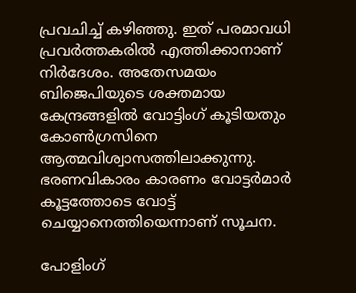പ്രവചിച്ച് കഴിഞ്ഞു. ഇത് പരമാവധി പ്രവര്‍ത്തകരില്‍ എത്തിക്കാനാണ് നിര്‍ദേശം. അതേസമയം ബിജെപിയുടെ ശക്തമായ കേന്ദ്രങ്ങളില്‍ വോട്ടിംഗ് കൂടിയതും കോണ്‍ഗ്രസിനെ ആത്മവിശ്വാസത്തിലാക്കുന്നു. ഭരണവികാരം കാരണം വോട്ടര്‍മാര്‍ കൂട്ടത്തോടെ വോട്ട് ചെയ്യാനെത്തിയെന്നാണ് സൂചന.

പോളിംഗ്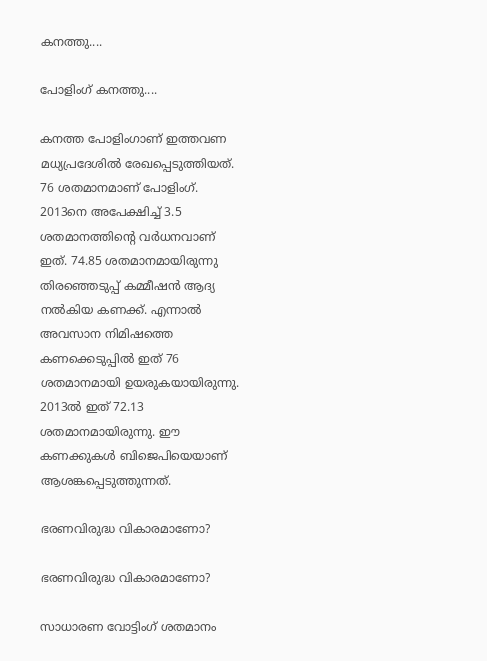കനത്തു....

പോളിംഗ് കനത്തു....

കനത്ത പോളിംഗാണ് ഇത്തവണ മധ്യപ്രദേശില്‍ രേഖപ്പെടുത്തിയത്. 76 ശതമാനമാണ് പോളിംഗ്. 2013നെ അപേക്ഷിച്ച് 3.5 ശതമാനത്തിന്റെ വര്‍ധനവാണ് ഇത്. 74.85 ശതമാനമായിരുന്നു തിരഞ്ഞെടുപ്പ് കമ്മീഷന്‍ ആദ്യ നല്‍കിയ കണക്ക്. എന്നാല്‍ അവസാന നിമിഷത്തെ കണക്കെടുപ്പില്‍ ഇത് 76 ശതമാനമായി ഉയരുകയായിരുന്നു. 2013ല്‍ ഇത് 72.13 ശതമാനമായിരുന്നു. ഈ കണക്കുകള്‍ ബിജെപിയെയാണ് ആശങ്കപ്പെടുത്തുന്നത്.

ഭരണവിരുദ്ധ വികാരമാണോ?

ഭരണവിരുദ്ധ വികാരമാണോ?

സാധാരണ വോട്ടിംഗ് ശതമാനം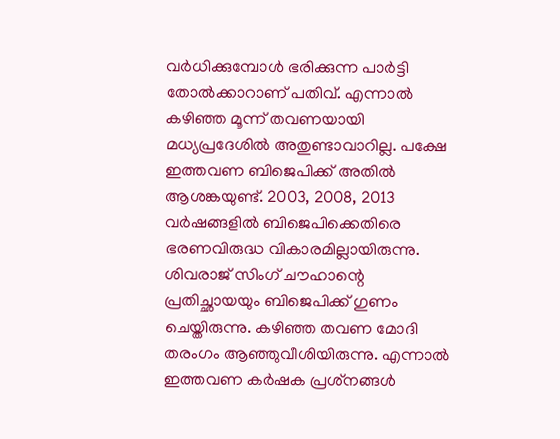വര്‍ധിക്കുമ്പോള്‍ ഭരിക്കുന്ന പാര്‍ട്ടി തോല്‍ക്കാറാണ് പതിവ്. എന്നാല്‍ കഴിഞ്ഞ മൂന്ന് തവണയായി മധ്യപ്രദേശില്‍ അതുണ്ടാവാറില്ല. പക്ഷേ ഇത്തവണ ബിജെപിക്ക് അതില്‍ ആശങ്കയുണ്ട്. 2003, 2008, 2013 വര്‍ഷങ്ങളില്‍ ബിജെപിക്കെതിരെ ഭരണവിരുദ്ധ വികാരമില്ലായിരുന്നു. ശിവരാജ് സിംഗ് ചൗഹാന്റെ പ്രതിച്ഛായയും ബിജെപിക്ക് ഗുണം ചെയ്തിരുന്നു. കഴിഞ്ഞ തവണ മോദി തരംഗം ആഞ്ഞുവീശിയിരുന്നു. എന്നാല്‍ ഇത്തവണ കര്‍ഷക പ്രശ്‌നങ്ങള്‍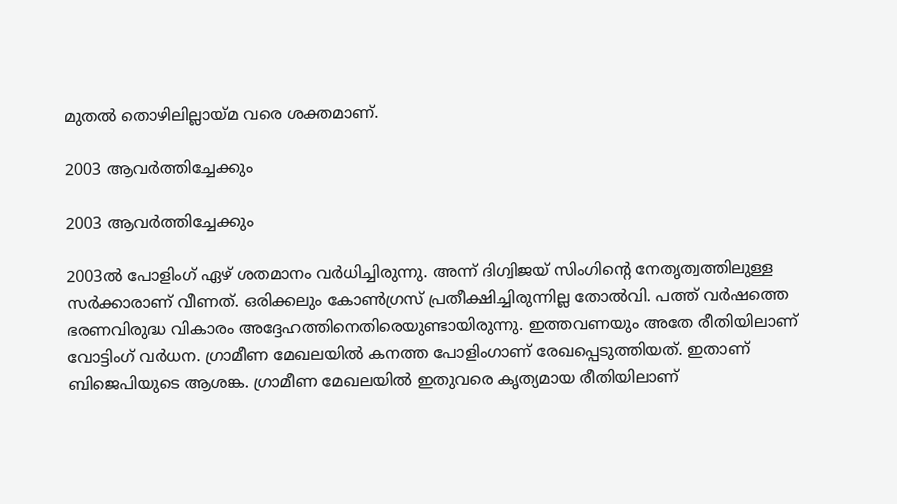മുതല്‍ തൊഴിലില്ലായ്മ വരെ ശക്തമാണ്.

2003 ആവര്‍ത്തിച്ചേക്കും

2003 ആവര്‍ത്തിച്ചേക്കും

2003ല്‍ പോളിംഗ് ഏഴ് ശതമാനം വര്‍ധിച്ചിരുന്നു. അന്ന് ദിഗ്വിജയ് സിംഗിന്റെ നേതൃത്വത്തിലുള്ള സര്‍ക്കാരാണ് വീണത്. ഒരിക്കലും കോണ്‍ഗ്രസ് പ്രതീക്ഷിച്ചിരുന്നില്ല തോല്‍വി. പത്ത് വര്‍ഷത്തെ ഭരണവിരുദ്ധ വികാരം അദ്ദേഹത്തിനെതിരെയുണ്ടായിരുന്നു. ഇത്തവണയും അതേ രീതിയിലാണ് വോട്ടിംഗ് വര്‍ധന. ഗ്രാമീണ മേഖലയില്‍ കനത്ത പോളിംഗാണ് രേഖപ്പെടുത്തിയത്. ഇതാണ് ബിജെപിയുടെ ആശങ്ക. ഗ്രാമീണ മേഖലയില്‍ ഇതുവരെ കൃത്യമായ രീതിയിലാണ്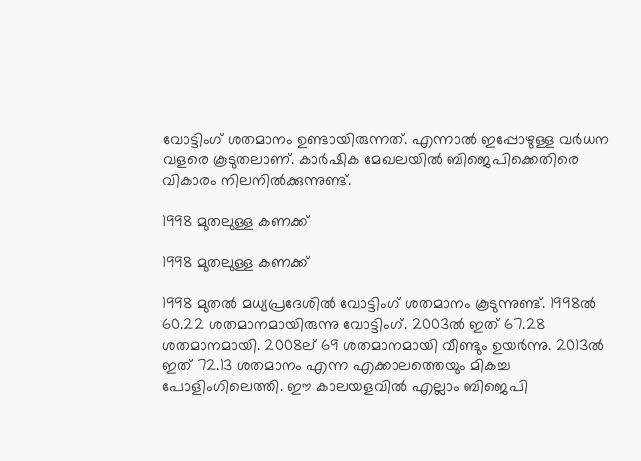വോട്ടിംഗ് ശതമാനം ഉണ്ടായിരുന്നത്. എന്നാല്‍ ഇപ്പോഴുള്ള വര്‍ധന വളരെ കൂടുതലാണ്. കാര്‍ഷിക മേഖലയില്‍ ബിജെപിക്കെതിരെ വികാരം നിലനില്‍ക്കുന്നുണ്ട്.

1998 മുതലുള്ള കണക്ക്

1998 മുതലുള്ള കണക്ക്

1998 മുതല്‍ മധ്യപ്രദേശില്‍ വോട്ടിംഗ് ശതമാനം കൂടുന്നുണ്ട്. 1998ല്‍ 60.22 ശതമാനമായിരുന്നു വോട്ടിംഗ്. 2003ല്‍ ഇത് 67.28 ശതമാനമായി. 2008ല് 69 ശതമാനമായി വീണ്ടും ഉയര്‍ന്നു. 2013ല്‍ ഇത് 72.13 ശതമാനം എന്ന എക്കാലത്തെയും മികച്ച പോളിംഗിലെത്തി. ഈ കാലയളവില്‍ എല്ലാം ബിജെപി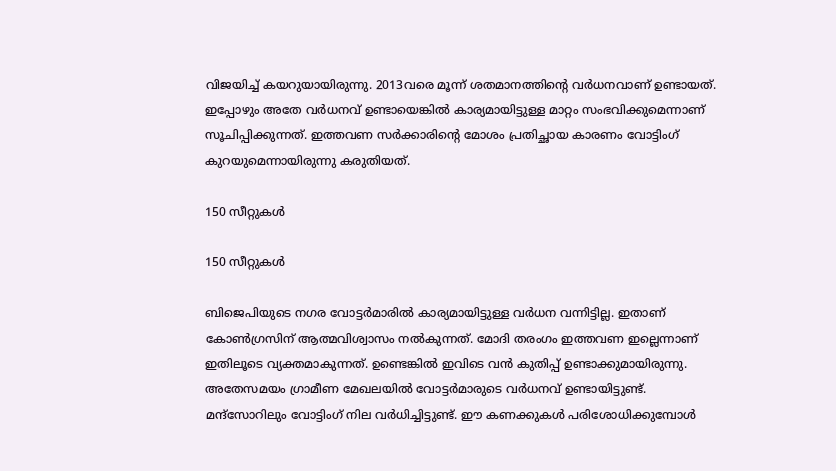വിജയിച്ച് കയറുയായിരുന്നു. 2013വരെ മൂന്ന് ശതമാനത്തിന്റെ വര്‍ധനവാണ് ഉണ്ടായത്. ഇപ്പോഴും അതേ വര്‍ധനവ് ഉണ്ടായെങ്കില്‍ കാര്യമായിട്ടുള്ള മാറ്റം സംഭവിക്കുമെന്നാണ് സൂചിപ്പിക്കുന്നത്. ഇത്തവണ സര്‍ക്കാരിന്റെ മോശം പ്രതിച്ഛായ കാരണം വോട്ടിംഗ് കുറയുമെന്നായിരുന്നു കരുതിയത്.

150 സീറ്റുകള്‍

150 സീറ്റുകള്‍

ബിജെപിയുടെ നഗര വോട്ടര്‍മാരില്‍ കാര്യമായിട്ടുള്ള വര്‍ധന വന്നിട്ടില്ല. ഇതാണ് കോണ്‍ഗ്രസിന് ആത്മവിശ്വാസം നല്‍കുന്നത്. മോദി തരംഗം ഇത്തവണ ഇല്ലെന്നാണ് ഇതിലൂടെ വ്യക്തമാകുന്നത്. ഉണ്ടെങ്കില്‍ ഇവിടെ വന്‍ കുതിപ്പ് ഉണ്ടാക്കുമായിരുന്നു. അതേസമയം ഗ്രാമീണ മേഖലയില്‍ വോട്ടര്‍മാരുടെ വര്‍ധനവ് ഉണ്ടായിട്ടുണ്ട്. മന്ദ്‌സോറിലും വോട്ടിംഗ് നില വര്‍ധിച്ചിട്ടുണ്ട്. ഈ കണക്കുകള്‍ പരിശോധിക്കുമ്പോള്‍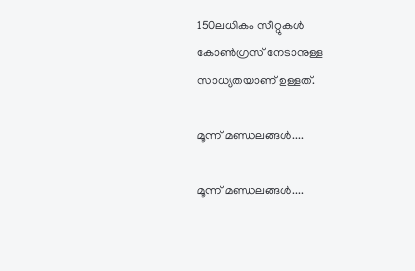150ലധികം സീറ്റുകള്‍ കോണ്‍ഗ്രസ് നേടാനുള്ള സാധ്യതയാണ് ഉള്ളത്.

മൂന്ന് മണ്ഡലങ്ങള്‍....

മൂന്ന് മണ്ഡലങ്ങള്‍....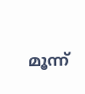മൂന്ന്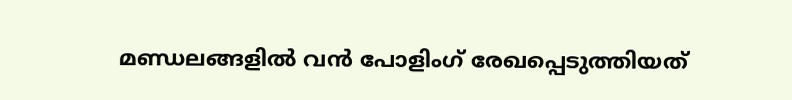മണ്ഡലങ്ങളില്‍ വന്‍ പോളിംഗ് രേഖപ്പെടുത്തിയത്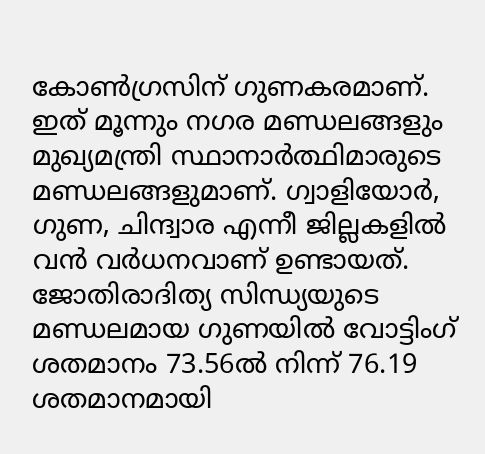കോണ്‍ഗ്രസിന് ഗുണകരമാണ്. ഇത് മൂന്നും നഗര മണ്ഡലങ്ങളും മുഖ്യമന്ത്രി സ്ഥാനാര്‍ത്ഥിമാരുടെ മണ്ഡലങ്ങളുമാണ്. ഗ്വാളിയോര്‍, ഗുണ, ചിന്ദ്വാര എന്നീ ജില്ലകളില്‍ വന്‍ വര്‍ധനവാണ് ഉണ്ടായത്. ജോതിരാദിത്യ സിന്ധ്യയുടെ മണ്ഡലമായ ഗുണയില്‍ വോട്ടിംഗ് ശതമാനം 73.56ല്‍ നിന്ന് 76.19 ശതമാനമായി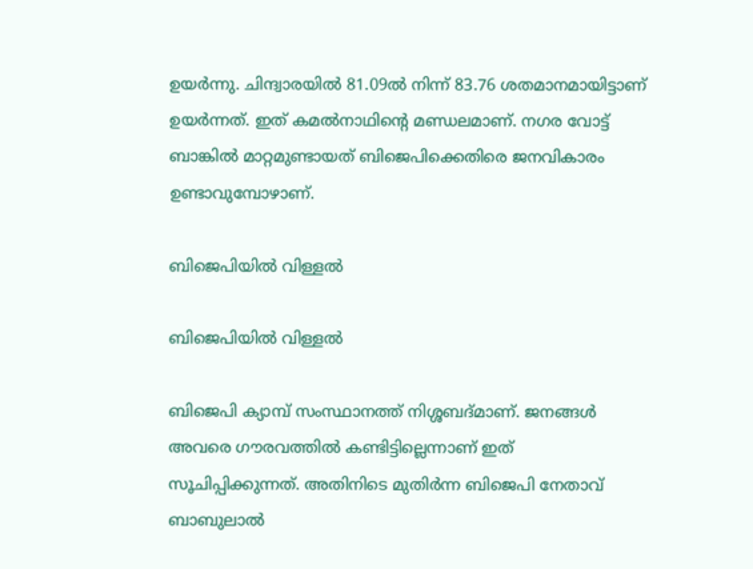ഉയര്‍ന്നു. ചിന്ദ്വാരയില്‍ 81.09ല്‍ നിന്ന് 83.76 ശതമാനമായിട്ടാണ് ഉയര്‍ന്നത്. ഇത് കമല്‍നാഥിന്റെ മണ്ഡലമാണ്. നഗര വോട്ട് ബാങ്കില്‍ മാറ്റമുണ്ടായത് ബിജെപിക്കെതിരെ ജനവികാരം ഉണ്ടാവുമ്പോഴാണ്.

ബിജെപിയില്‍ വിള്ളല്‍

ബിജെപിയില്‍ വിള്ളല്‍

ബിജെപി ക്യാമ്പ് സംസ്ഥാനത്ത് നിശ്ശബദ്മാണ്. ജനങ്ങള്‍ അവരെ ഗൗരവത്തില്‍ കണ്ടിട്ടില്ലെന്നാണ് ഇത് സൂചിപ്പിക്കുന്നത്. അതിനിടെ മുതിര്‍ന്ന ബിജെപി നേതാവ് ബാബുലാല്‍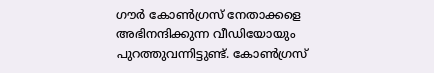ഗൗര്‍ കോണ്‍ഗ്രസ് നേതാക്കളെ അഭിനന്ദിക്കുന്ന വീഡിയോയും പുറത്തുവന്നിട്ടുണ്ട്. കോണ്‍ഗ്രസ്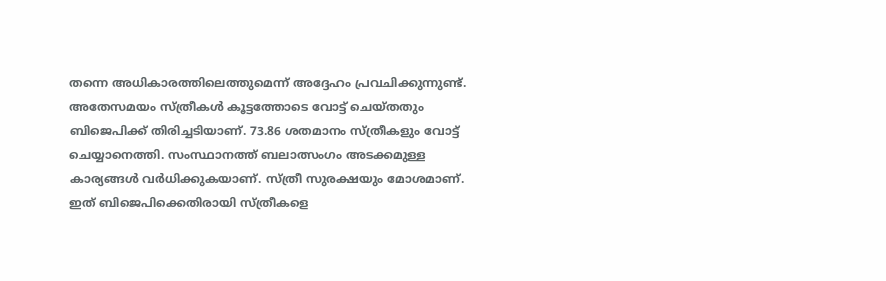തന്നെ അധികാരത്തിലെത്തുമെന്ന് അദ്ദേഹം പ്രവചിക്കുന്നുണ്ട്. അതേസമയം സ്ത്രീകള്‍ കൂട്ടത്തോടെ വോട്ട് ചെയ്തതും ബിജെപിക്ക് തിരിച്ചടിയാണ്. 73.86 ശതമാനം സ്ത്രീകളും വോട്ട് ചെയ്യാനെത്തി. സംസ്ഥാനത്ത് ബലാത്സംഗം അടക്കമുള്ള കാര്യങ്ങള്‍ വര്‍ധിക്കുകയാണ്. സ്ത്രീ സുരക്ഷയും മോശമാണ്. ഇത് ബിജെപിക്കെതിരായി സ്ത്രീകളെ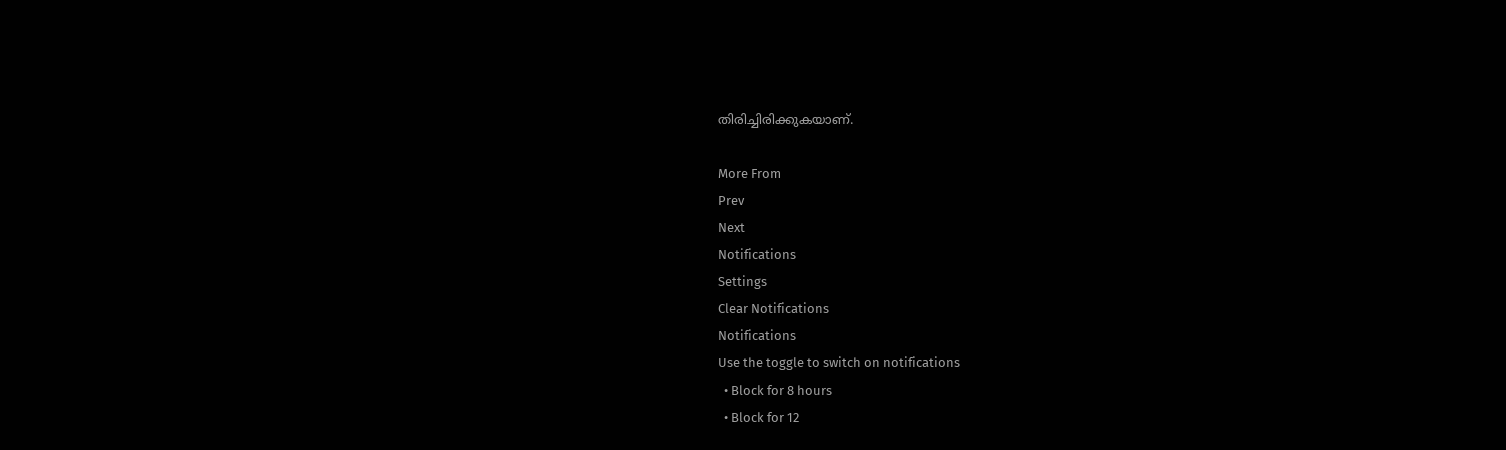തിരിച്ചിരിക്കുകയാണ്.

More From
Prev
Next
Notifications
Settings
Clear Notifications
Notifications
Use the toggle to switch on notifications
  • Block for 8 hours
  • Block for 12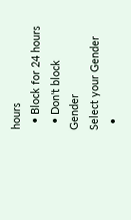hours
  • Block for 24 hours
  • Don't block
Gender
Select your Gender
  •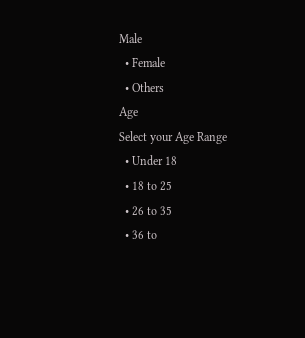Male
  • Female
  • Others
Age
Select your Age Range
  • Under 18
  • 18 to 25
  • 26 to 35
  • 36 to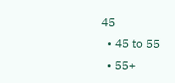45
  • 45 to 55
  • 55+